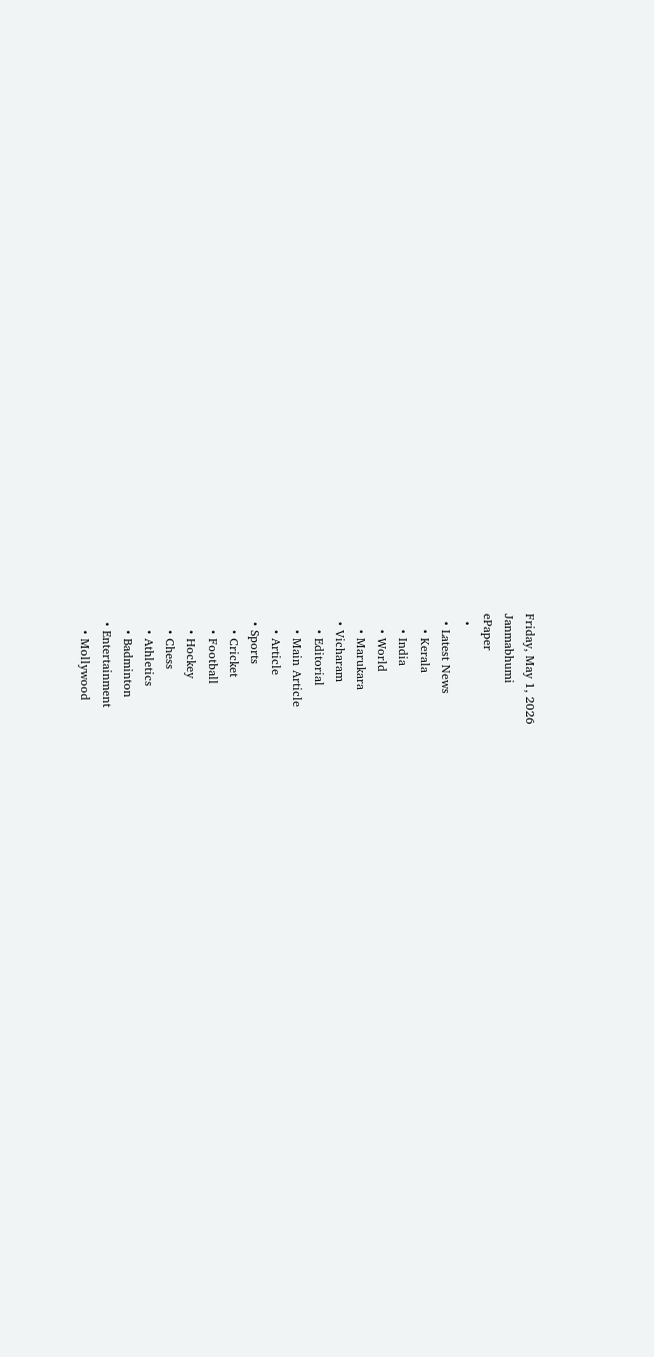Friday, May 1, 2026
Janmabhumi
ePaper
  •
  • Latest News
    • Kerala
    • India
    • World
    • Marukara
  • Vicharam
    • Editorial
    • Main Article
    • Article
  • Sports
    • Cricket
    • Football
    • Hockey
    • Chess
    • Athletics
    • Badminton
  • Entertainment
    • Mollywood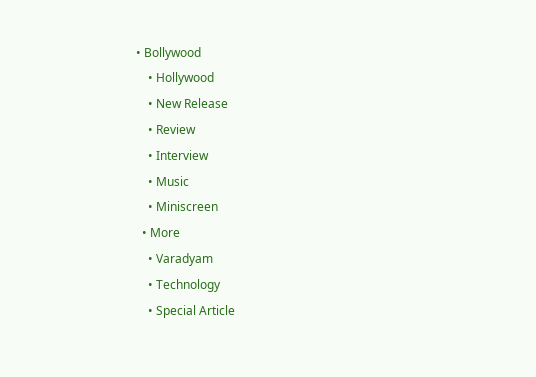• Bollywood
    • Hollywood
    • New Release
    • Review
    • Interview
    • Music
    • Miniscreen
  • More
    • Varadyam
    • Technology
    • Special Article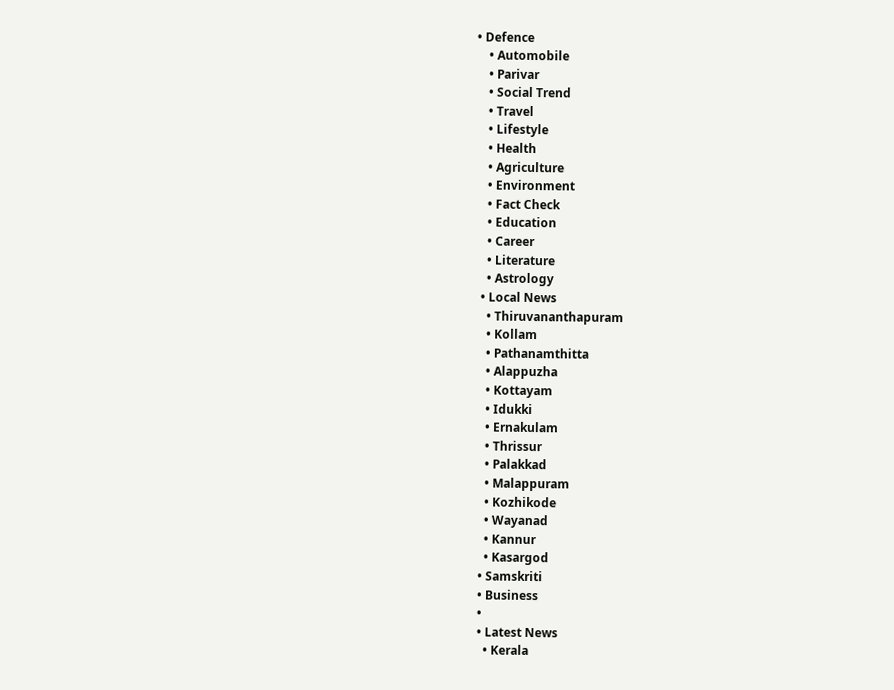• Defence
    • Automobile
    • Parivar
    • Social Trend
    • Travel
    • Lifestyle
    • Health
    • Agriculture
    • Environment
    • Fact Check
    • Education
    • Career
    • Literature
    • Astrology
  • Local News
    • Thiruvananthapuram
    • Kollam
    • Pathanamthitta
    • Alappuzha
    • Kottayam
    • Idukki
    • Ernakulam
    • Thrissur
    • Palakkad
    • Malappuram
    • Kozhikode
    • Wayanad
    • Kannur
    • Kasargod
  • Samskriti
  • Business
  •
  • Latest News
    • Kerala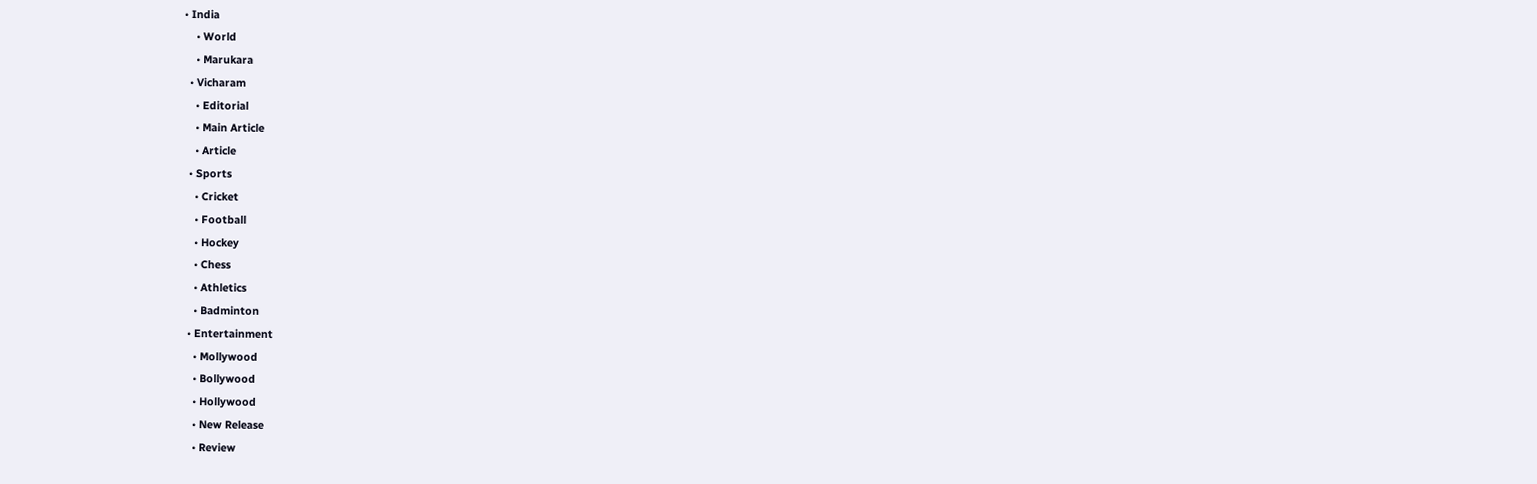• India
    • World
    • Marukara
  • Vicharam
    • Editorial
    • Main Article
    • Article
  • Sports
    • Cricket
    • Football
    • Hockey
    • Chess
    • Athletics
    • Badminton
  • Entertainment
    • Mollywood
    • Bollywood
    • Hollywood
    • New Release
    • Review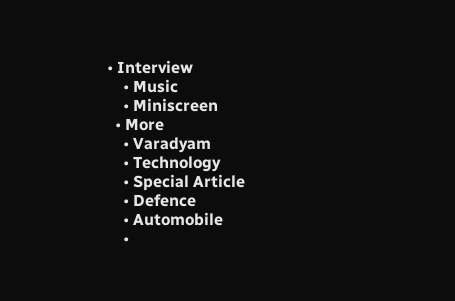• Interview
    • Music
    • Miniscreen
  • More
    • Varadyam
    • Technology
    • Special Article
    • Defence
    • Automobile
    •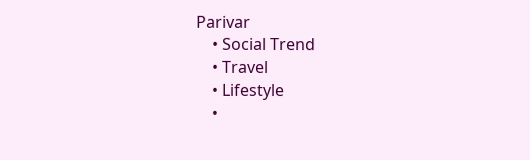Parivar
    • Social Trend
    • Travel
    • Lifestyle
    •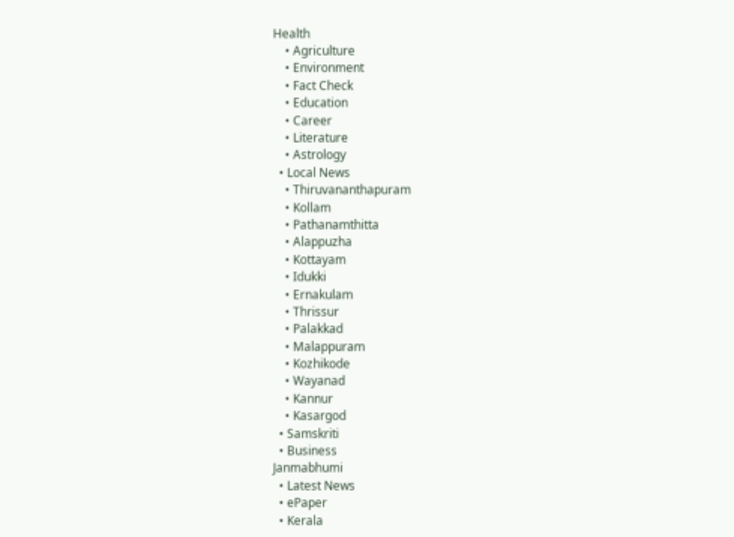Health
    • Agriculture
    • Environment
    • Fact Check
    • Education
    • Career
    • Literature
    • Astrology
  • Local News
    • Thiruvananthapuram
    • Kollam
    • Pathanamthitta
    • Alappuzha
    • Kottayam
    • Idukki
    • Ernakulam
    • Thrissur
    • Palakkad
    • Malappuram
    • Kozhikode
    • Wayanad
    • Kannur
    • Kasargod
  • Samskriti
  • Business
Janmabhumi
  • Latest News
  • ePaper
  • Kerala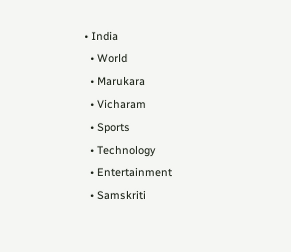• India
  • World
  • Marukara
  • Vicharam
  • Sports
  • Technology
  • Entertainment
  • Samskriti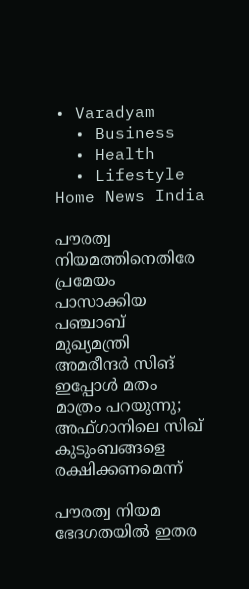• Varadyam
  • Business
  • Health
  • Lifestyle
Home News India

പൗരത്വ നിയമത്തിനെതിരേ പ്രമേയം പാസാക്കിയ പഞ്ചാബ് മുഖ്യമന്ത്രി അമരീന്ദര്‍ സിങ് ഇപ്പോള്‍ മതം മാത്രം പറയുന്നു; അഫ്ഗാനിലെ സിഖ് കുടുംബങ്ങളെ രക്ഷിക്കണമെന്ന്

പൗരത്വ നിയമ ഭേദഗതയില്‍ ഇതര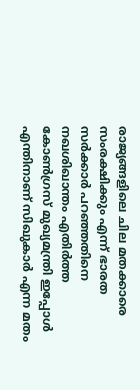രാജ്യങ്ങളിലെ ചില മതക്കാരെ സംരക്ഷിക്കും എന്ന് ഭാരത സര്‍ക്കാര്‍ പറഞ്ഞതിനെ നഖശിഖാന്തം എതിര്‍ത്ത കോണ്‍ഗ്രസ് മുഖ്യമന്ത്രി ഇപ്പോള്‍ എന്തിനാണ് സിഖുകാര്‍ എന്ന മതം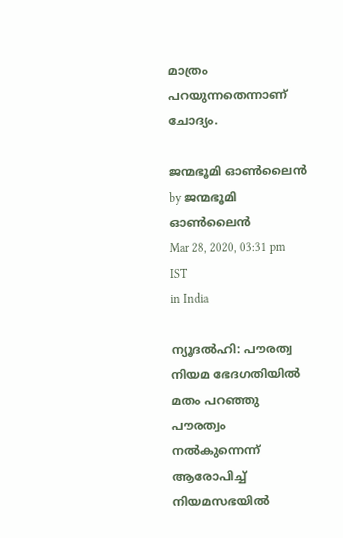മാത്രം പറയുന്നതെന്നാണ് ചോദ്യം.

ജന്മഭൂമി ഓണ്‍ലൈന്‍ by ജന്മഭൂമി ഓണ്‍ലൈന്‍
Mar 28, 2020, 03:31 pm IST
in India

ന്യൂദല്‍ഹി: പൗരത്വ നിയമ ഭേദഗതിയില്‍ മതം പറഞ്ഞു പൗരത്വം നല്‍കുന്നെന്ന് ആരോപിച്ച് നിയമസഭയില്‍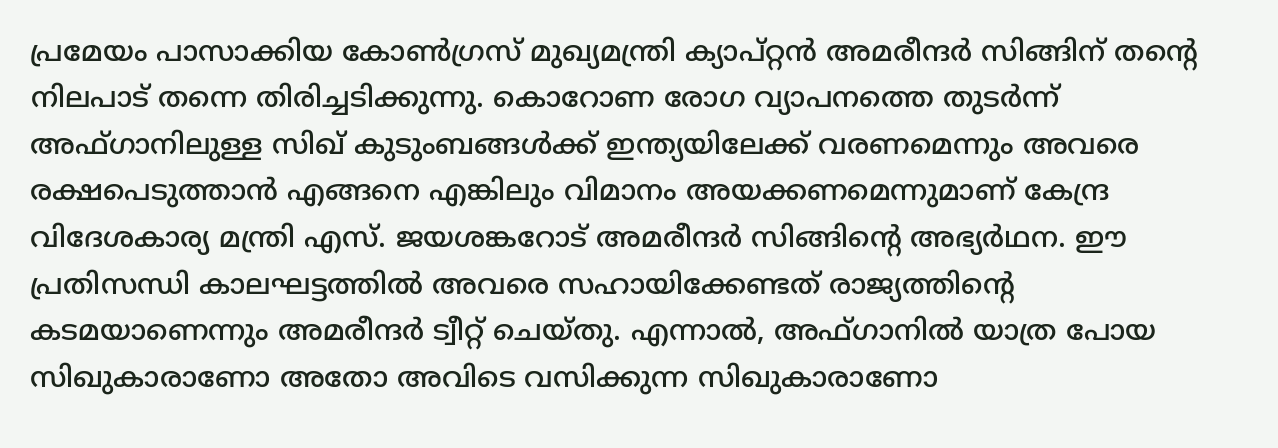പ്രമേയം പാസാക്കിയ കോണ്‍ഗ്രസ് മുഖ്യമന്ത്രി ക്യാപ്റ്റന്‍ അമരീന്ദര്‍ സിങ്ങിന് തന്റെ നിലപാട് തന്നെ തിരിച്ചടിക്കുന്നു. കൊറോണ രോഗ വ്യാപനത്തെ തുടര്‍ന്ന് അഫ്ഗാനിലുള്ള സിഖ് കുടുംബങ്ങള്‍ക്ക് ഇന്ത്യയിലേക്ക് വരണമെന്നും അവരെ രക്ഷപെടുത്താന്‍ എങ്ങനെ എങ്കിലും വിമാനം അയക്കണമെന്നുമാണ് കേന്ദ്ര വിദേശകാര്യ മന്ത്രി എസ്. ജയശങ്കറോട് അമരീന്ദര്‍ സിങ്ങിന്റെ അഭ്യര്‍ഥന. ഈ പ്രതിസന്ധി കാലഘട്ടത്തില്‍ അവരെ സഹായിക്കേണ്ടത് രാജ്യത്തിന്റെ കടമയാണെന്നും അമരീന്ദര്‍ ട്വീറ്റ് ചെയ്തു. എന്നാല്‍, അഫ്ഗാനില്‍ യാത്ര പോയ സിഖുകാരാണോ അതോ അവിടെ വസിക്കുന്ന സിഖുകാരാണോ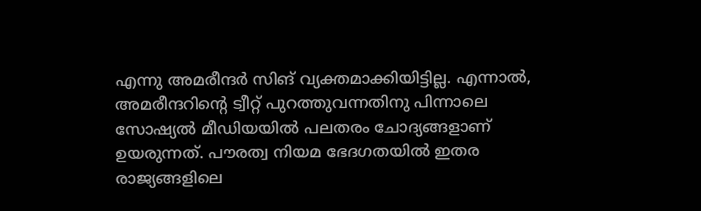എന്നു അമരീന്ദര്‍ സിങ് വ്യക്തമാക്കിയിട്ടില്ല. എന്നാല്‍, അമരീന്ദറിന്റെ ട്വീറ്റ് പുറത്തുവന്നതിനു പിന്നാലെ സോഷ്യല്‍ മീഡിയയില്‍ പലതരം ചോദ്യങ്ങളാണ് ഉയരുന്നത്. പൗരത്വ നിയമ ഭേദഗതയില്‍ ഇതര രാജ്യങ്ങളിലെ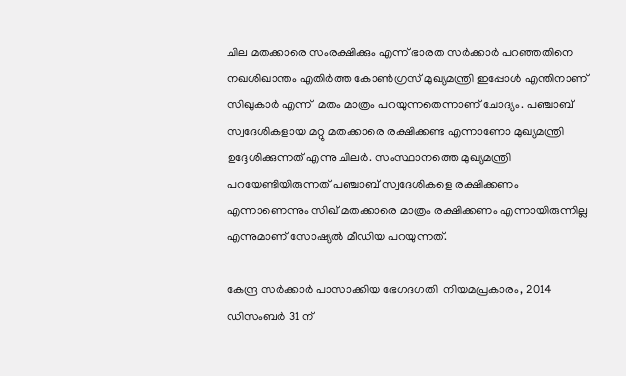ചില മതക്കാരെ സംരക്ഷിക്കും എന്ന് ഭാരത സര്‍ക്കാര്‍ പറഞ്ഞതിനെ നഖശിഖാന്തം എതിര്‍ത്ത കോണ്‍ഗ്രസ് മുഖ്യമന്ത്രി ഇപ്പോള്‍ എന്തിനാണ് സിഖുകാര്‍ എന്ന്  മതം മാത്രം പറയുന്നതെന്നാണ് ചോദ്യം. പഞ്ചാബ് സ്വദേശികളായ മറ്റു മതക്കാരെ രക്ഷിക്കണ്ട എന്നാണോ മുഖ്യമന്ത്രി ഉദ്ദേശിക്കുന്നത് എന്നു ചിലര്‍. സംസ്ഥാനത്തെ മുഖ്യമന്ത്രി പറയേണ്ടിയിരുന്നത് പഞ്ചാബ് സ്വദേശികളെ രക്ഷിക്കണം എന്നാണെന്നും സിഖ് മതക്കാരെ മാത്രം രക്ഷിക്കണം എന്നായിരുന്നില്ല എന്നുമാണ് സോഷ്യല്‍ മീഡിയ പറയുന്നത്.

കേന്ദ്ര സര്‍ക്കാര്‍ പാസാക്കിയ ഭേഗദഗതി  നിയമപ്രകാരം, 2014 ഡിസംബര്‍ 31 ന്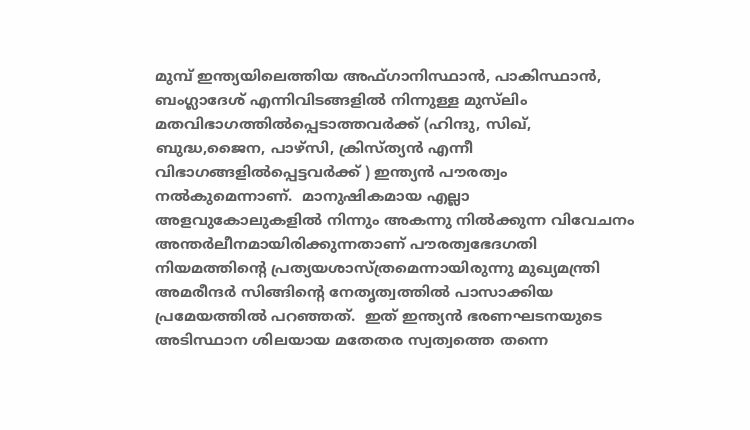മുമ്പ് ഇന്ത്യയിലെത്തിയ അഫ്ഗാനിസ്ഥാന്‍, പാകിസ്ഥാന്‍, ബംഗ്ലാദേശ് എന്നിവിടങ്ങളില്‍ നിന്നുള്ള മുസ്‌ലിം മതവിഭാഗത്തില്‍പ്പെടാത്തവര്‍ക്ക് (ഹിന്ദു, സിഖ്, ബുദ്ധ,ജൈന, പാഴ്‌സി, ക്രിസ്ത്യന്‍ എന്നീ വിഭാഗങ്ങളില്‍പ്പെട്ടവര്‍ക്ക് ) ഇന്ത്യന്‍ പൗരത്വം നല്‍കുമെന്നാണ്.  മാനുഷികമായ എല്ലാ അളവുകോലുകളില്‍ നിന്നും അകന്നു നില്‍ക്കുന്ന വിവേചനം അന്തര്‍ലീനമായിരിക്കുന്നതാണ് പൗരത്വഭേദഗതി നിയമത്തിന്റെ പ്രത്യയശാസ്ത്രമെന്നായിരുന്നു മുഖ്യമന്ത്രി അമരീന്ദര്‍ സിങ്ങിന്റെ നേതൃത്വത്തില്‍ പാസാക്കിയ പ്രമേയത്തില്‍ പറഞ്ഞത്.  ഇത് ഇന്ത്യന്‍ ഭരണഘടനയുടെ അടിസ്ഥാന ശിലയായ മതേതര സ്വത്വത്തെ തന്നെ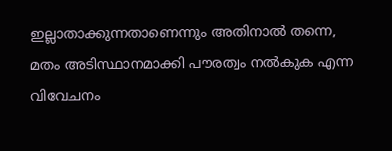ഇല്ലാതാക്കുന്നതാണെന്നും അതിനാല്‍ തന്നെ, മതം അടിസ്ഥാനമാക്കി പൗരത്വം നല്‍കുക എന്ന വിവേചനം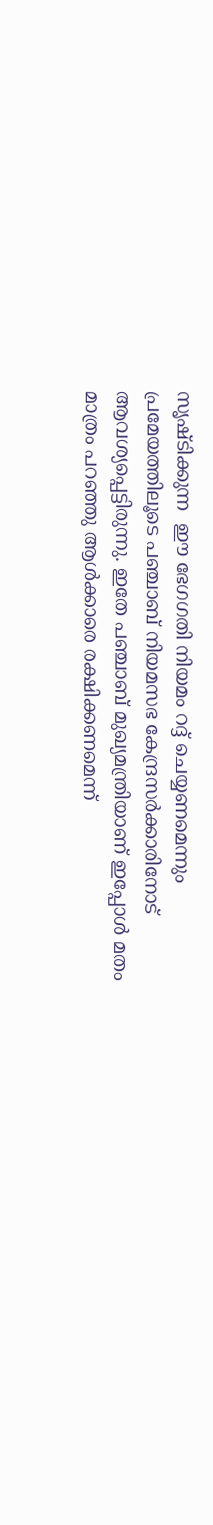സൃഷ്ടിക്കുന്ന  ഈ ഭേഗഗതി നിയമം റദ്ദ് ചെയ്യണമെന്നും പ്രമേയത്തിലൂടെ പഞ്ചാബ് നിയമസഭ കേന്ദ്രസര്‍ക്കാരിനോട് ആവശ്യപ്പെട്ടിരുന്നു. ഇതേ പഞ്ചാബ് മുഖ്യമന്ത്രിയാണ് ഇപ്പോള്‍ മതം മാത്രം പറഞ്ഞു ആള്‍ക്കാരെ രക്ഷിക്കണമെന്ന്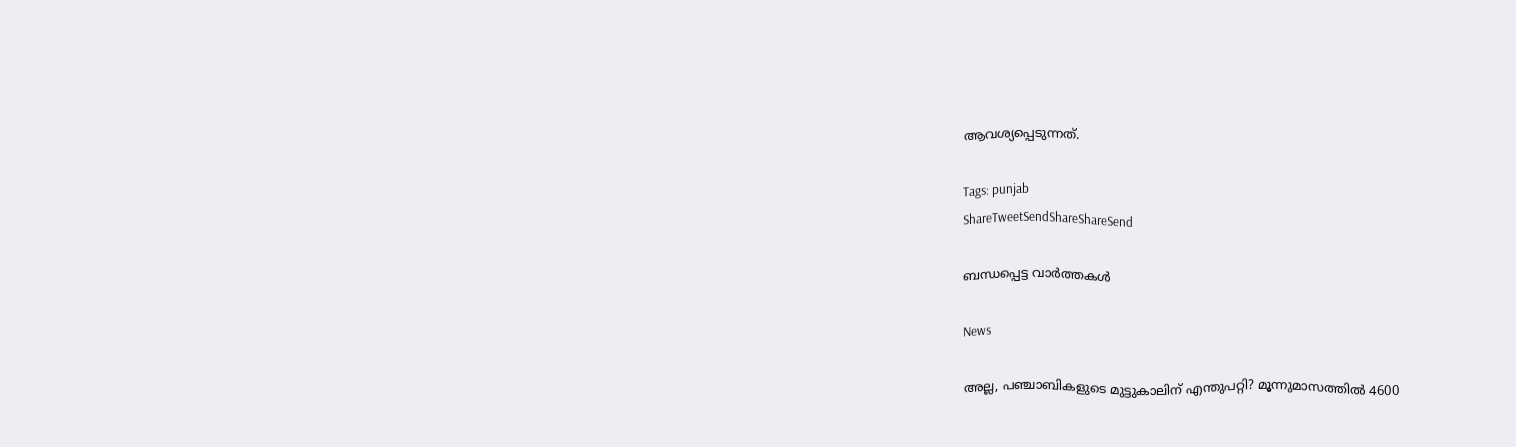ആവശ്യപ്പെടുന്നത്.

Tags: punjab
ShareTweetSendShareShareSend

ബന്ധപ്പെട്ട വാര്‍ത്തകള്‍

News

അല്ല, പഞ്ചാബികളുടെ മുട്ടുകാലിന് എന്തുപറ്റി? മൂന്നുമാസത്തിൽ 4600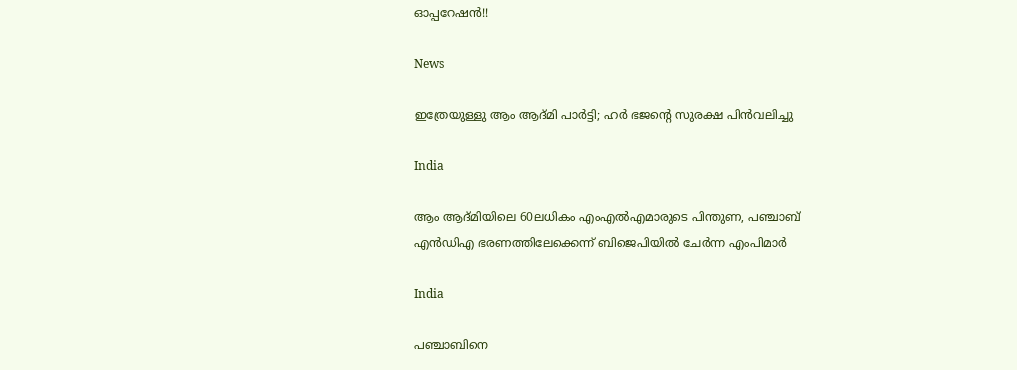ഓപ്പറേഷൻ!!

News

ഇത്രേയുള്ളു ആം ആദ്മി പാർട്ടി; ഹർ ഭജന്റെ സുരക്ഷ പിൻവലിച്ചു

India

ആം ആദ്മിയിലെ 60ലധികം എംഎൽഎമാരുടെ പിന്തുണ, പഞ്ചാബ് എൻഡിഎ ഭരണത്തിലേക്കെന്ന് ബിജെപിയിൽ ചേർന്ന എംപിമാർ

India

പഞ്ചാബിനെ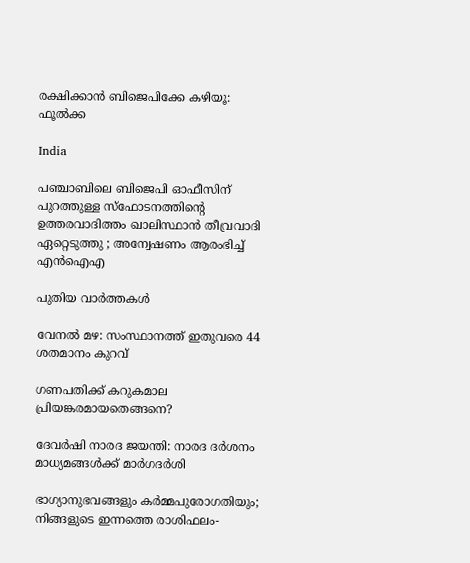രക്ഷിക്കാന്‍ ബിജെപിക്കേ കഴിയൂ: ഫൂല്‍ക്ക

India

പഞ്ചാബിലെ ബിജെപി ഓഫീസിന് പുറത്തുള്ള സ്ഫോടനത്തിന്റെ ഉത്തരവാദിത്തം ഖാലിസ്ഥാൻ തീവ്രവാദി ഏറ്റെടുത്തു ; അന്വേഷണം ആരംഭിച്ച് എൻഐഎ

പുതിയ വാര്‍ത്തകള്‍

വേനല്‍ മഴ: സംസ്ഥാനത്ത് ഇതുവരെ 44 ശതമാനം കുറവ്

ഗണപതിക്ക് കറുകമാല പ്രിയങ്കരമായതെങ്ങനെ?

ദേവര്‍ഷി നാരദ ജയന്തി: നാരദ ദര്‍ശനം മാധ്യമങ്ങള്‍ക്ക് മാര്‍ഗദര്‍ശി

ഭാഗ്യാനുഭവങ്ങളും കർമ്മപുരോഗതിയും; നിങ്ങളുടെ ഇന്നത്തെ രാശിഫലം-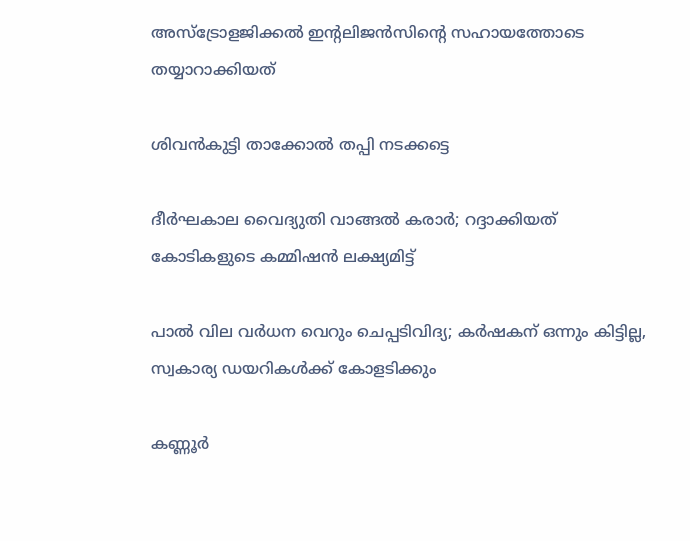അസ്ട്രോളജിക്കൽ ഇന്റലിജൻസിന്റെ സഹായത്തോടെ തയ്യാറാക്കിയത്

ശിവന്‍കുട്ടി താക്കോല്‍ തപ്പി നടക്കട്ടെ

ദീര്‍ഘകാല വൈദ്യുതി വാങ്ങല്‍ കരാര്‍; റദ്ദാക്കിയത് കോടികളുടെ കമ്മിഷന്‍ ലക്ഷ്യമിട്ട്

പാല്‍ വില വര്‍ധന വെറും ചെപ്പടിവിദ്യ; കര്‍ഷകന് ഒന്നും കിട്ടില്ല, സ്വകാര്യ ഡയറികള്‍ക്ക് കോളടിക്കും

കണ്ണൂര്‍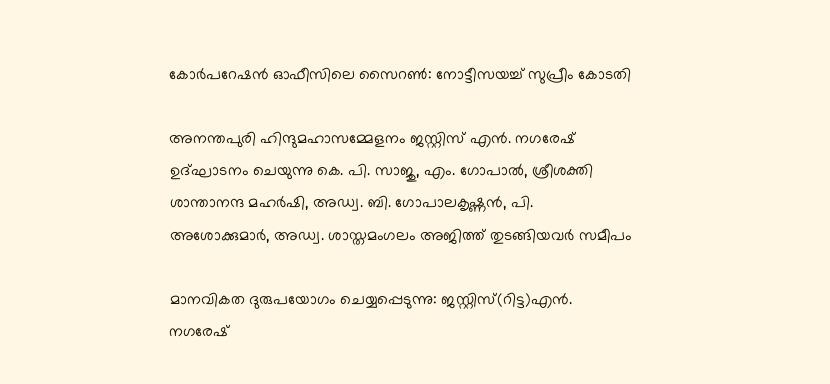കോര്‍പറേഷന്‍ ഓഫീസിലെ സൈറണ്‍: നോട്ടീസയച്ച് സുപ്രീം കോടതി

അനന്തപുരി ഹിന്ദുമഹാസമ്മേളനം ജസ്റ്റിസ് എന്‍. നഗരേഷ് ഉദ്ഘാടനം ചെയുന്നു കെ. പി. സാജു, എം. ഗോപാല്‍, ശ്രീശക്തി ശാന്താനന്ദ മഹര്‍ഷി, അഡ്വ. ബി. ഗോപാലകൃഷ്ണന്‍, പി. അശോക്കുമാര്‍, അഡ്വ. ശാസ്തമംഗലം അജിത്ത് തുടങ്ങിയവര്‍ സമീപം

മാനവികത ദുരുപയോഗം ചെയ്യപ്പെടുന്നു: ജസ്റ്റിസ്(റിട്ട)എന്‍. നഗരേഷ്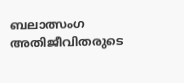ബലാത്സംഗ അതിജീവിതരുടെ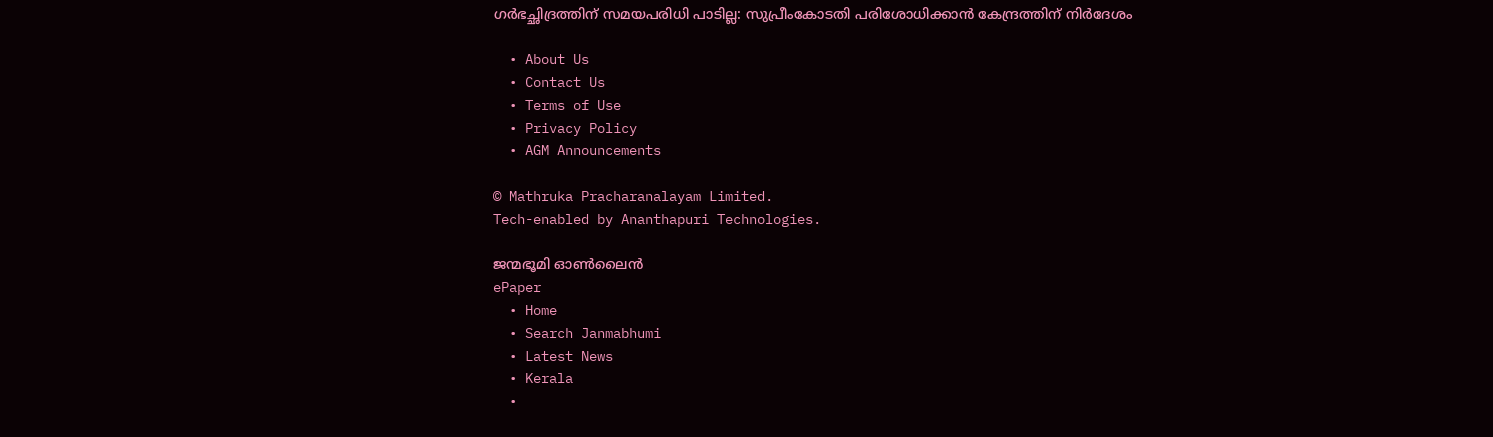ഗര്‍ഭച്ഛിദ്രത്തിന് സമയപരിധി പാടില്ല: സുപ്രീംകോടതി പരിശോധിക്കാന്‍ കേന്ദ്രത്തിന് നിര്‍ദേശം

  • About Us
  • Contact Us
  • Terms of Use
  • Privacy Policy
  • AGM Announcements

© Mathruka Pracharanalayam Limited.
Tech-enabled by Ananthapuri Technologies.

ജന്മഭൂമി ഓണ്‍ലൈന്‍
ePaper
  • Home
  • Search Janmabhumi
  • Latest News
  • Kerala
  •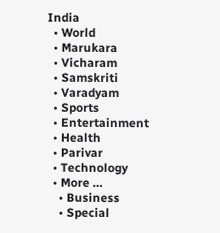India
  • World
  • Marukara
  • Vicharam
  • Samskriti
  • Varadyam
  • Sports
  • Entertainment
  • Health
  • Parivar
  • Technology
  • More …
    • Business
    • Special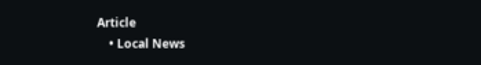Article
    • Local News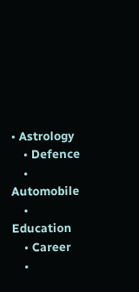• Astrology
    • Defence
    • Automobile
    • Education
    • Career
    •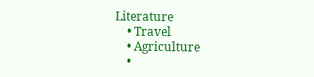Literature
    • Travel
    • Agriculture
    •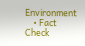Environment
    • Fact Check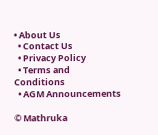• About Us
  • Contact Us
  • Privacy Policy
  • Terms and Conditions
  • AGM Announcements

© Mathruka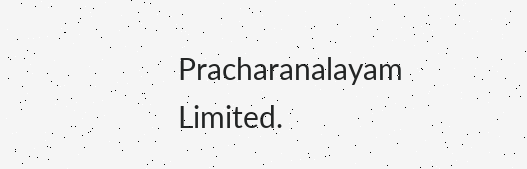Pracharanalayam Limited.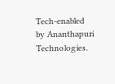Tech-enabled by Ananthapuri Technologies.